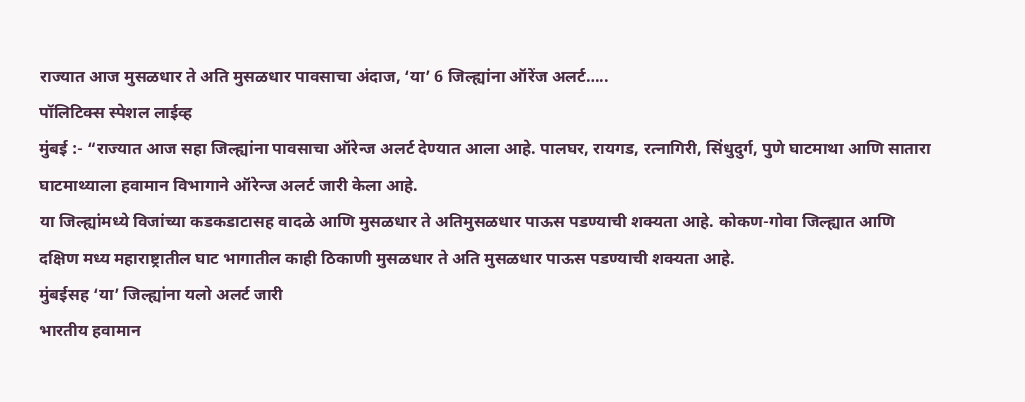राज्यात आज मुसळधार ते अति मुसळधार पावसाचा अंदाज, ‘या’ 6 जिल्ह्यांना ऑरेंज अलर्ट…..
पॉलिटिक्स स्पेशल लाईव्ह
मुंबई :- “राज्यात आज सहा जिल्ह्यांना पावसाचा ऑरेन्ज अलर्ट देण्यात आला आहे. पालघर, रायगड, रत्नागिरी, सिंधुदुर्ग, पुणे घाटमाथा आणि सातारा घाटमाथ्याला हवामान विभागाने ऑरेन्ज अलर्ट जारी केला आहे.
या जिल्ह्यांमध्ये विजांच्या कडकडाटासह वादळे आणि मुसळधार ते अतिमुसळधार पाऊस पडण्याची शक्यता आहे. कोकण-गोवा जिल्ह्यात आणि दक्षिण मध्य महाराष्ट्रातील घाट भागातील काही ठिकाणी मुसळधार ते अति मुसळधार पाऊस पडण्याची शक्यता आहे.
मुंबईसह ‘या’ जिल्ह्यांना यलो अलर्ट जारी
भारतीय हवामान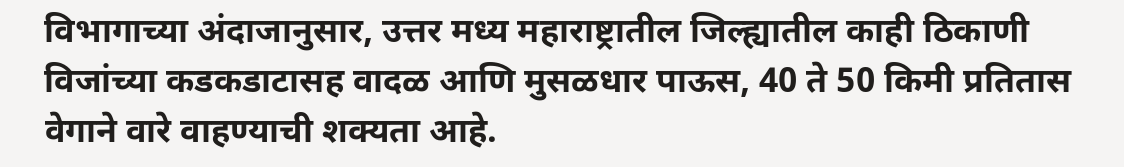विभागाच्या अंदाजानुसार, उत्तर मध्य महाराष्ट्रातील जिल्ह्यातील काही ठिकाणी विजांच्या कडकडाटासह वादळ आणि मुसळधार पाऊस, 40 ते 50 किमी प्रतितास वेगाने वारे वाहण्याची शक्यता आहे.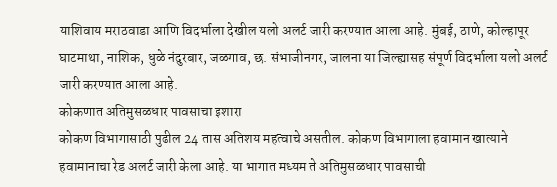याशिवाय मराठवाडा आणि विदर्भाला देखील यलो अलर्ट जारी करण्यात आला आहे. मुंबई, ठाणे, कोल्हापूर घाटमाथा, नाशिक, धुळे नंदुरबार, जळगाव, छ. संभाजीनगर, जालना या जिल्ह्यासह संपूर्ण विदर्भाला यलो अलर्ट जारी करण्यात आला आहे.
कोकणात अतिमुसळधार पावसाचा इशारा
कोकण विभागासाठी पुढील 24 तास अतिशय महत्वाचे असतील. कोकण विभागाला हवामान खात्याने हवामानाचा रेड अलर्ट जारी केला आहे. या भागात मध्यम ते अतिमुसळधार पावसाची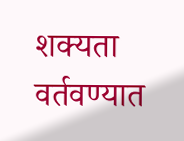शक्यता वर्तवण्यात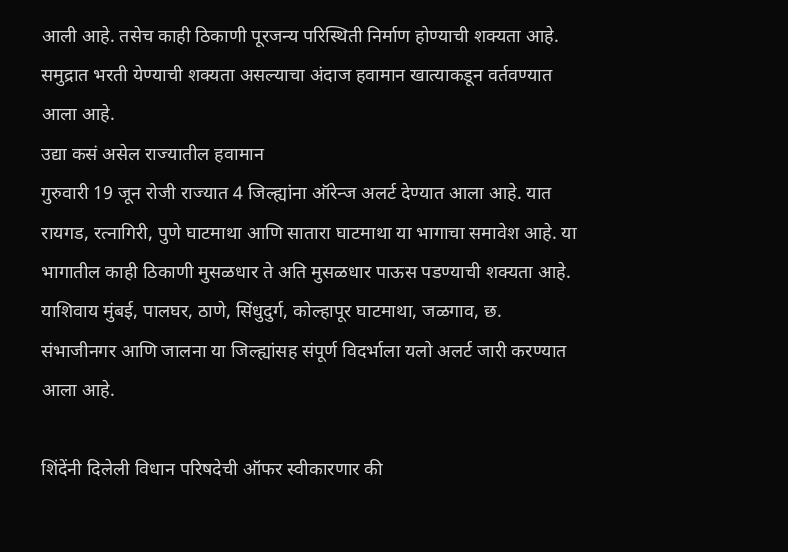आली आहे. तसेच काही ठिकाणी पूरजन्य परिस्थिती निर्माण होण्याची शक्यता आहे. समुद्रात भरती येण्याची शक्यता असल्याचा अंदाज हवामान खात्याकडून वर्तवण्यात आला आहे.
उद्या कसं असेल राज्यातील हवामान
गुरुवारी 19 जून रोजी राज्यात 4 जिल्ह्यांना ऑरेन्ज अलर्ट देण्यात आला आहे. यात रायगड, रत्नागिरी, पुणे घाटमाथा आणि सातारा घाटमाथा या भागाचा समावेश आहे. या भागातील काही ठिकाणी मुसळधार ते अति मुसळधार पाऊस पडण्याची शक्यता आहे. याशिवाय मुंबई, पालघर, ठाणे, सिंधुदुर्ग, कोल्हापूर घाटमाथा, जळगाव, छ. संभाजीनगर आणि जालना या जिल्ह्यांसह संपूर्ण विदर्भाला यलो अलर्ट जारी करण्यात आला आहे.

शिंदेंनी दिलेली विधान परिषदेची ऑफर स्वीकारणार की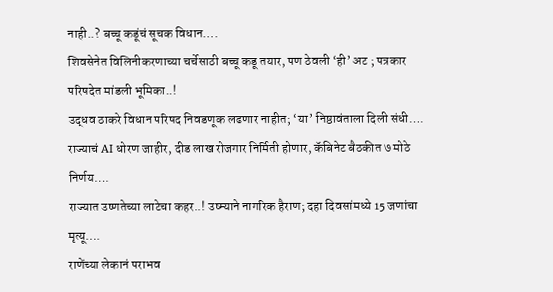नाही..? बच्चू कडूंचं सूचक विधान….
शिवसेनेत विलिनीकरणाच्या चर्चेसाठी बच्चू कडू तयार, पण ठेवली ‘ही’ अट ; पत्रकार परिषदेत मांडली भूमिका..!
उद्धव ठाकरे विधान परिषद निवडणूक लढणार नाहीत; ‘या’ निष्ठावंताला दिली संधी….
राज्याचं AI धोरण जाहीर, दीड लाख रोजगार निर्मिती होणार, कॅबिनेट बैठकीत ७ मोठे निर्णय….
राज्यात उष्णतेच्या लाटेचा कहर..! उष्म्याने नागरिक हैराण; दहा दिवसांमध्ये 15 जणांचा मृत्यू….
राणेंच्या लेकानं पराभव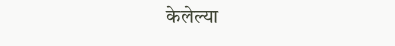केलेल्या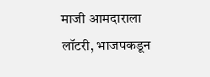माजी आमदाराला लॉटरी, भाजपकडून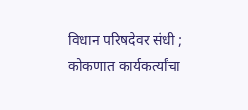विधान परिषदेवर संधी ; कोकणात कार्यकर्त्यांचा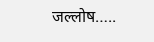जल्लोष…..